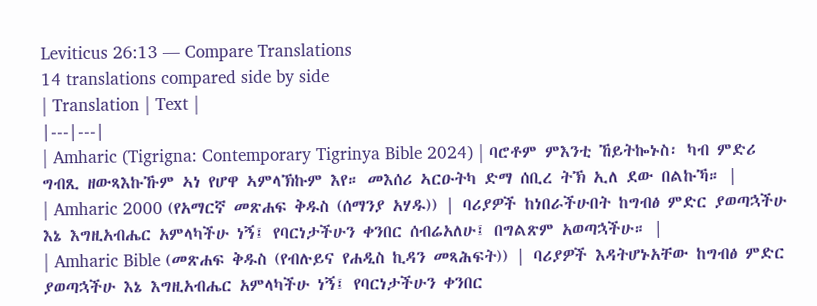Leviticus 26:13 — Compare Translations
14 translations compared side by side
| Translation | Text |
|---|---|
| Amharic (Tigrigna: Contemporary Tigrinya Bible 2024) | ባሮቶም ምእንቲ ኸይትኰኑስ፡ ካብ ምድሪ ግብጺ ዘውጻእኩኹም ኣነ የሆዋ ኣምላኽኩም እየ። መእሰሪ ኣርዑትካ ድማ ሰቢረ ትኽ ኢለ ደው በልኩኻ። |
| Amharic 2000 (የአማርኛ መጽሐፍ ቅዱስ (ሰማንያ አሃዱ)) | ባሪያዎች ከነበራችሁበት ከግብፅ ምድር ያወጣኋችሁ እኔ እግዚአብሔር አምላካችሁ ነኝ፤ የባርነታችሁን ቀንበር ሰብሬአለሁ፤ በግልጽም አወጣኋችሁ። |
| Amharic Bible (መጽሐፍ ቅዱስ (የብሉይና የሐዲስ ኪዳን መጻሕፍት)) | ባሪያዎች እዳትሆኑአቸው ከግብፅ ምድር ያወጣኋችሁ እኔ እግዚአብሔር አምላካችሁ ነኝ፤ የባርነታችሁን ቀንበር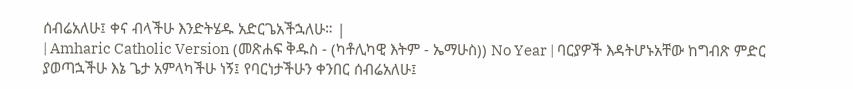ሰብሬአለሁ፤ ቀና ብላችሁ እንድትሄዱ አድርጌአችኋለሁ። |
| Amharic Catholic Version (መጽሐፍ ቅዱስ - (ካቶሊካዊ እትም - ኤማሁስ)) No Year | ባርያዎች እዳትሆኑአቸው ከግብጽ ምድር ያወጣኋችሁ እኔ ጌታ አምላካችሁ ነኝ፤ የባርነታችሁን ቀንበር ሰብሬአለሁ፤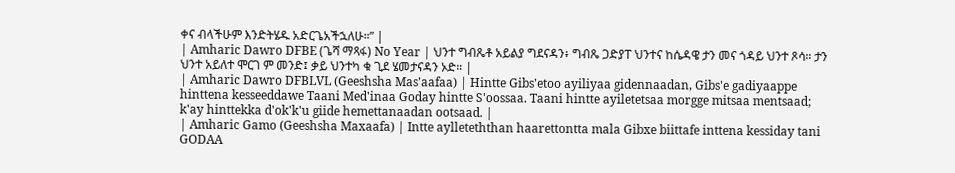ቀና ብላችሁም እንድትሄዱ አድርጌአችኋለሁ።” |
| Amharic Dawro DFBE (ጌሻ ማጻፋ) No Year | ህንተ ግብጼቶ አይልያ ግደናዳን፥ ግብጼ ጋድያፐ ህንተና ከሴዳዌ ታን መና ጎዳይ ህንተ ጾሳ። ታን ህንተ አይለተ ሞርገ ም መንድ፤ ቃይ ህንተካ ቁ ጊደ ሄመታናዳን ኦድ። |
| Amharic Dawro DFBLVL (Geeshsha Mas'aafaa) | Hintte Gibs'etoo ayiliyaa gidennaadan, Gibs'e gadiyaappe hinttena kesseeddawe Taani Med'inaa Goday hintte S'oossaa. Taani hintte ayiletetsaa morgge mitsaa mentsaad; k'ay hinttekka d'ok'k'u giide hemettanaadan ootsaad. |
| Amharic Gamo (Geeshsha Maxaafa) | Intte aylleteththan haarettontta mala Gibxe biittafe inttena kessiday tani GODAA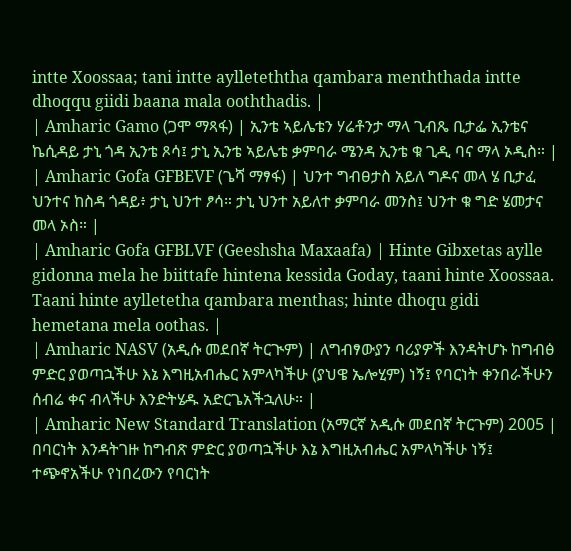intte Xoossaa; tani intte aylleteththa qambara menththada intte dhoqqu giidi baana mala ooththadis. |
| Amharic Gamo (ጋሞ ማጻፋ) | ኢንቴ ኣይሌቴን ሃሬቶንታ ማላ ጊብጼ ቢታፌ ኢንቴና ኬሲዳይ ታኒ ጎዳ ኢንቴ ጾሳ፤ ታኒ ኢንቴ ኣይሌቴ ቃምባራ ሜንዳ ኢንቴ ቁ ጊዲ ባና ማላ ኦዲስ። |
| Amharic Gofa GFBEVF (ጌሻ ማፃፋ) | ህንተ ግብፀታስ አይለ ግዶና መላ ሄ ቢታፈ ህንተና ከስዳ ጎዳይ፥ ታኒ ህንተ ፆሳ። ታኒ ህንተ አይለተ ቃምባራ መንስ፤ ህንተ ቁ ግድ ሄመታና መላ ኦስ። |
| Amharic Gofa GFBLVF (Geeshsha Maxaafa) | Hinte Gibxetas aylle gidonna mela he biittafe hintena kessida Goday, taani hinte Xoossaa. Taani hinte aylletetha qambara menthas; hinte dhoqu gidi hemetana mela oothas. |
| Amharic NASV (አዲሱ መደበኛ ትርጒም) | ለግብፃውያን ባሪያዎች እንዳትሆኑ ከግብፅ ምድር ያወጣኋችሁ እኔ እግዚአብሔር አምላካችሁ (ያህዌ ኤሎሂም) ነኝ፤ የባርነት ቀንበራችሁን ሰብሬ ቀና ብላችሁ እንድትሄዱ አድርጌአችኋለሁ። |
| Amharic New Standard Translation (አማርኛ አዲሱ መደበኛ ትርጉም) 2005 | በባርነት እንዳትገዙ ከግብጽ ምድር ያወጣኋችሁ እኔ እግዚአብሔር አምላካችሁ ነኝ፤ ተጭኖአችሁ የነበረውን የባርነት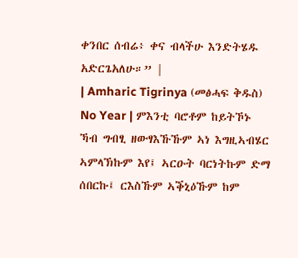ቀንበር ሰብሬ፥ ቀና ብላችሁ እንድትሄዱ አድርጌአለሁ።” |
| Amharic Tigrinya (መፅሓፍ ቅዱስ) No Year | ምእንቲ ባሮቶም ከይትኾኑ ኻብ ግብፂ ዘውፃእኹኹም ኣነ እግዚኣብሄር ኣምላኽኩም እየ፤ ኣርዑት ባርነትኩም ድማ ሰበርኩ፤ ርእስኹም ኣቕኒዕኹም ከም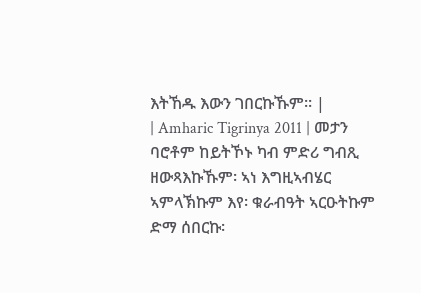እትኸዱ እውን ገበርኩኹም። |
| Amharic Tigrinya 2011 | መታን ባሮቶም ከይትኾኑ ካብ ምድሪ ግብጺ ዘውጻእኩኹም፡ ኣነ እግዚኣብሄር ኣምላኽኩም እየ፡ ቁራብዓት ኣርዑትኩም ድማ ሰበርኩ፡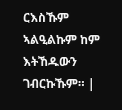ርእስኹም ኣልዒልኩም ከም እትኸዱውን ገብርኩኹም። |